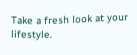Take a fresh look at your lifestyle.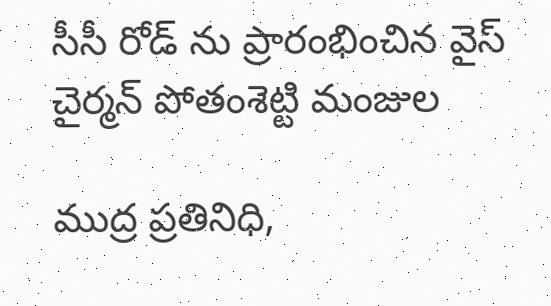సీసీ రోడ్ ను ప్రారంభించిన వైస్ చైర్మన్ పోతంశెట్టి మంజుల

ముద్ర ప్రతినిధి,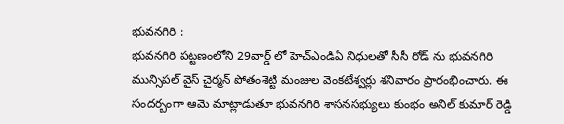భువనగిరి :
భువనగిరి పట్టణంలోని 29వార్డ్ లో హెచ్ఎండిఏ నిధులతో సీసీ రోడ్ ను భువనగిరి మున్సిపల్ వైస్ చైర్మన్ పోతంశెట్టి మంజుల వెంకటేశ్వర్లు శనివారం ప్రారంభించారు. ఈ సందర్బంగా ఆమె మాట్లాడుతూ భువనగిరి శాసనసభ్యులు కుంభం అనిల్ కుమార్ రెడ్డి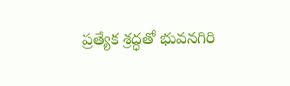ప్రత్యేక శ్రద్ధతో భువనగిరి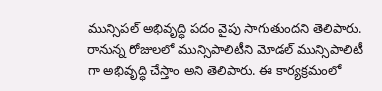మున్సిపల్ అభివృద్ధి పదం వైపు సాగుతుందని తెలిపారు. రానున్న రోజులలో మున్సిపాలిటీని మోడల్ మున్సిపాలిటీ గా అభివృద్ధి చేస్తాం అని తెలిపారు. ఈ కార్యక్రమంలో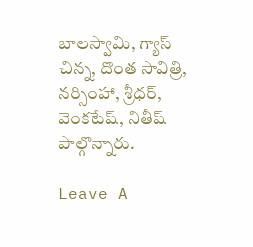బాలస్వామి, గ్యాస్ చిన్న, దొంత సావిత్రి, నర్సింహా, శ్రీధర్, వెంకటేష్, నితీష్ పాల్గొన్నారు.

Leave A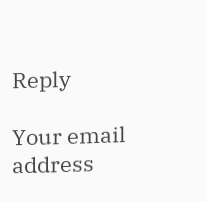Reply

Your email address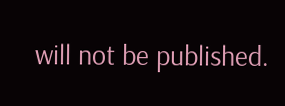will not be published.